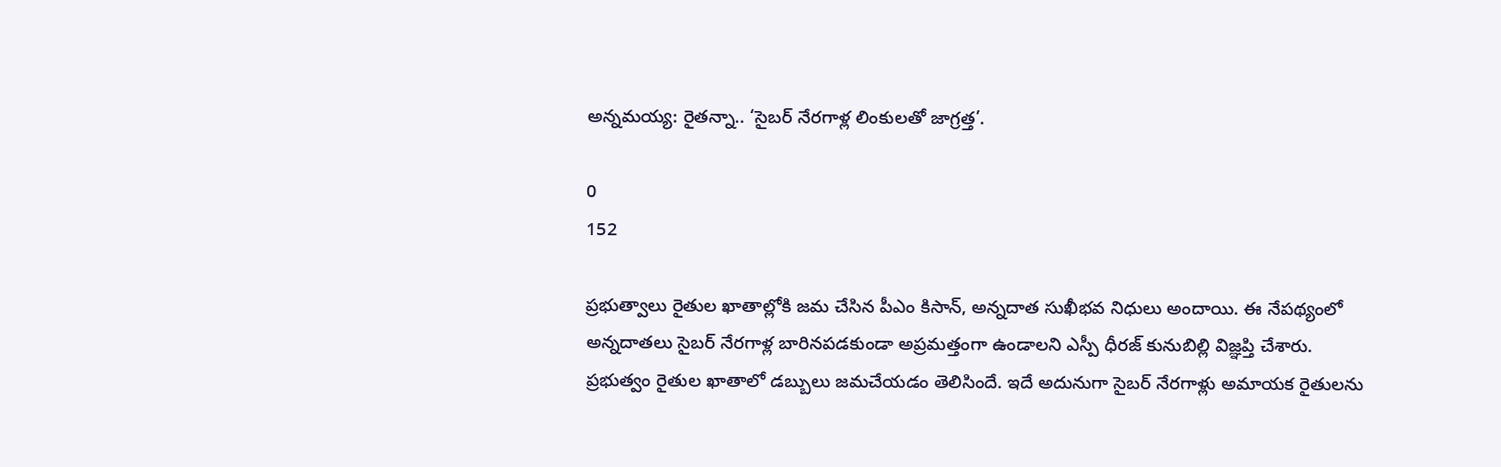అన్నమయ్య: రైతన్నా.. ‘సైబర్ నేరగాళ్ల లింకులతో జాగ్రత్త’.

0
152

ప్రభుత్వాలు రైతుల ఖాతాల్లోకి జమ చేసిన పీఎం కిసాన్, అన్నదాత సుఖీభవ నిధులు అందాయి. ఈ నేపథ్యంలో అన్నదాతలు సైబర్ నేరగాళ్ల బారినపడకుండా అప్రమత్తంగా ఉండాలని ఎస్పీ ధీరజ్ కునుబిల్లి విజ్ఞప్తి చేశారు. ప్రభుత్వం రైతుల ఖాతాలో డబ్బులు జమచేయడం తెలిసిందే. ఇదే అదునుగా సైబర్ నేరగాళ్లు అమాయక రైతులను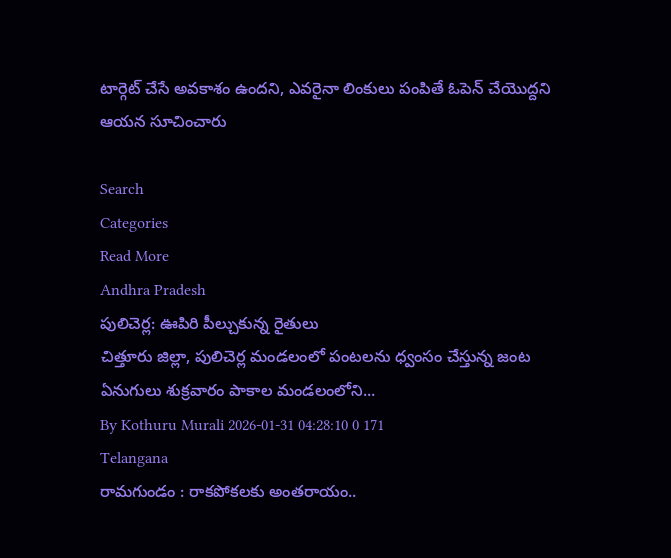టార్గెట్ చేసే అవకాశం ఉందని, ఎవరైనా లింకులు పంపితే ఓపెన్ చేయొద్దని ఆయన సూచించారు

Search
Categories
Read More
Andhra Pradesh
పులిచెర్ల: ఊపిరి పీల్చుకున్న రైతులు
చిత్తూరు జిల్లా, పులిచెర్ల మండలంలో పంటలను ధ్వంసం చేస్తున్న జంట ఏనుగులు శుక్రవారం పాకాల మండలంలోని...
By Kothuru Murali 2026-01-31 04:28:10 0 171
Telangana
రామగుండం : రాకపోకలకు అంతరాయం..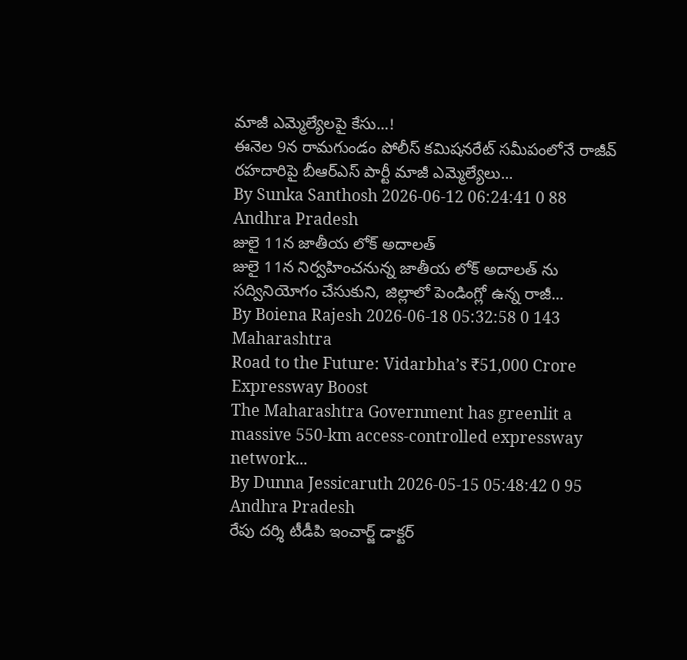మాజీ ఎమ్మెల్యేలపై కేసు...!
ఈనెల 9న రామగుండం పోలీస్ కమిషనరేట్ సమీపంలోనే రాజీవ్ రహదారిపై బీఆర్ఎస్ పార్టీ మాజీ ఎమ్మెల్యేలు...
By Sunka Santhosh 2026-06-12 06:24:41 0 88
Andhra Pradesh
జులై 11న జాతీయ లోక్ అదాలత్
జులై 11న నిర్వహించనున్న జాతీయ లోక్ అదాలత్ ను సద్వినియోగం చేసుకుని, జిల్లాలో పెండింగ్లో ఉన్న రాజీ...
By Boiena Rajesh 2026-06-18 05:32:58 0 143
Maharashtra
Road to the Future: Vidarbha’s ₹51,000 Crore Expressway Boost
The Maharashtra Government has greenlit a massive 550-km access-controlled expressway network...
By Dunna Jessicaruth 2026-05-15 05:48:42 0 95
Andhra Pradesh
రేపు దర్శి టీడీపి ఇంచార్జ్ డాక్టర్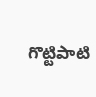గొట్టిపాటి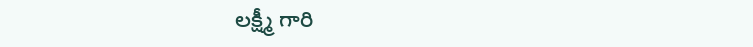లక్ష్మీ గారి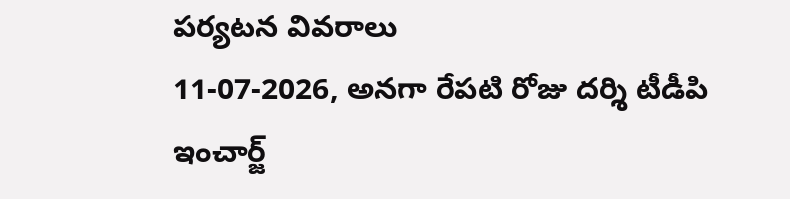పర్యటన వివరాలు
11-07-2026, అనగా రేపటి రోజు దర్శి టీడీపి ఇంచార్జ్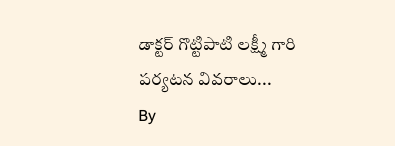డాక్టర్ గొట్టిపాటి లక్ష్మీ గారి పర్యటన వివరాలు...
By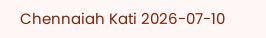Chennaiah Kati 2026-07-10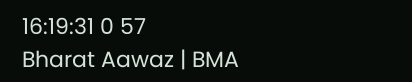16:19:31 0 57
Bharat Aawaz | BMA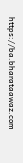https://ba.bharataawaz.com